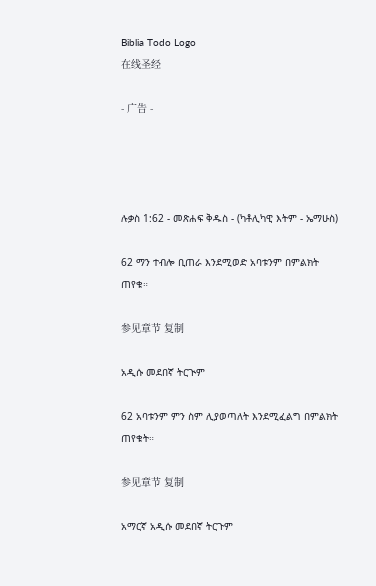Biblia Todo Logo
在线圣经

- 广告 -




ሉቃስ 1:62 - መጽሐፍ ቅዱስ - (ካቶሊካዊ እትም - ኤማሁስ)

62 ማን ተብሎ ቢጠራ እንደሚወድ አባቱንም በምልክት ጠየቁ።

参见章节 复制

አዲሱ መደበኛ ትርጒም

62 አባቱንም ምን ስም ሊያወጣለት እንደሚፈልግ በምልክት ጠየቁት።

参见章节 复制

አማርኛ አዲሱ መደበኛ ትርጉም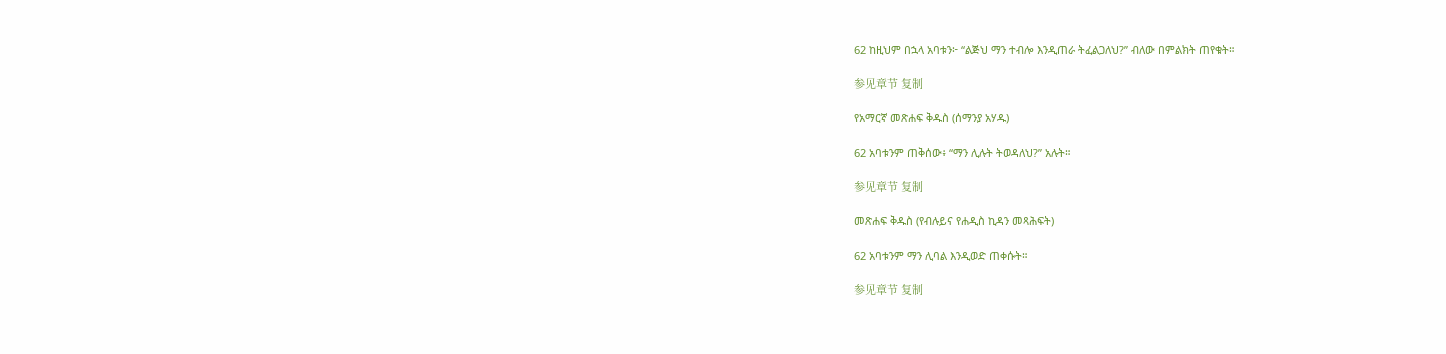62 ከዚህም በኋላ አባቱን፦ “ልጅህ ማን ተብሎ እንዲጠራ ትፈልጋለህ?” ብለው በምልክት ጠየቁት።

参见章节 复制

የአማርኛ መጽሐፍ ቅዱስ (ሰማንያ አሃዱ)

62 አባቱንም ጠቅሰው፥ “ማን ሊሉት ትወዳለህ?” አሉት።

参见章节 复制

መጽሐፍ ቅዱስ (የብሉይና የሐዲስ ኪዳን መጻሕፍት)

62 አባቱንም ማን ሊባል እንዲወድ ጠቀሱት።

参见章节 复制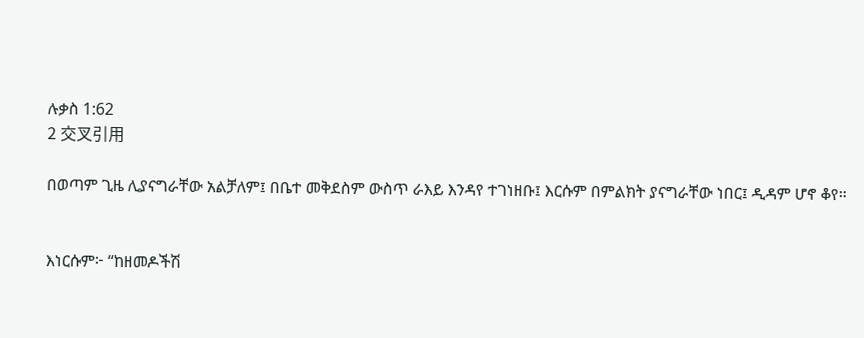ሉቃስ 1:62
2 交叉引用

በወጣም ጊዜ ሊያናግራቸው አልቻለም፤ በቤተ መቅደስም ውስጥ ራእይ እንዳየ ተገነዘቡ፤ እርሱም በምልክት ያናግራቸው ነበር፤ ዲዳም ሆኖ ቆየ።


እነርሱም፦ “ከዘመዶችሽ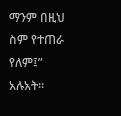ማንም በዚህ ስም የተጠራ የለም፤” አሉአት።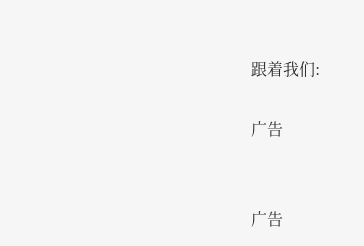跟着我们:

广告


广告